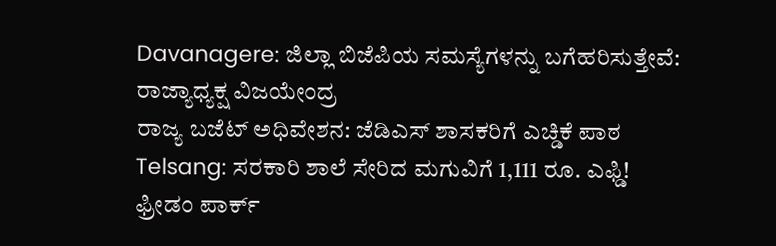Davanagere: ಜಿಲ್ಲಾ ಬಿಜೆಪಿಯ ಸಮಸ್ಯೆಗಳನ್ನು ಬಗೆಹರಿಸುತ್ತೇವೆ: ರಾಜ್ಯಾಧ್ಯಕ್ಷ ವಿಜಯೇಂದ್ರ
ರಾಜ್ಯ ಬಜೆಟ್ ಅಧಿವೇಶನ: ಜೆಡಿಎಸ್ ಶಾಸಕರಿಗೆ ಎಚ್ಡಿಕೆ ಪಾಠ
Telsang: ಸರಕಾರಿ ಶಾಲೆ ಸೇರಿದ ಮಗುವಿಗೆ 1,111 ರೂ. ಎಫ್ಡಿ!
ಫ್ರೀಡಂ ಪಾರ್ಕ್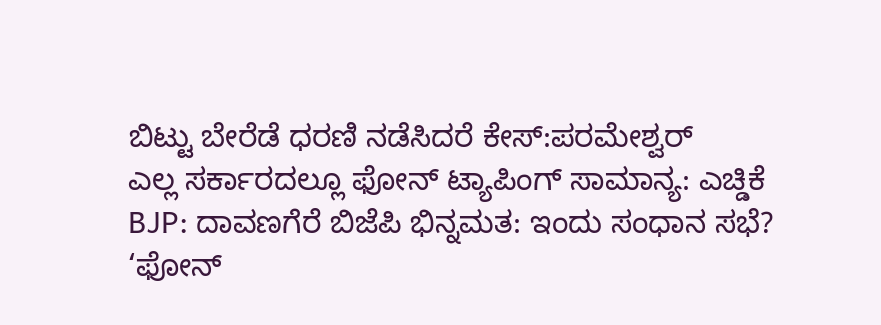ಬಿಟ್ಟು ಬೇರೆಡೆ ಧರಣಿ ನಡೆಸಿದರೆ ಕೇಸ್:ಪರಮೇಶ್ವರ್
ಎಲ್ಲ ಸರ್ಕಾರದಲ್ಲೂ ಫೋನ್ ಟ್ಯಾಪಿಂಗ್ ಸಾಮಾನ್ಯ: ಎಚ್ಡಿಕೆ
BJP: ದಾವಣಗೆರೆ ಬಿಜೆಪಿ ಭಿನ್ನಮತ: ಇಂದು ಸಂಧಾನ ಸಭೆ?
‘ಫೋನ್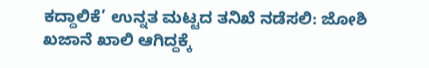ಕದ್ದಾಲಿಕೆ’ ಉನ್ನತ ಮಟ್ಟದ ತನಿಖೆ ನಡೆಸಲಿ: ಜೋಶಿ
ಖಜಾನೆ ಖಾಲಿ ಆಗಿದ್ದಕ್ಕೆ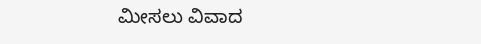ಮೀಸಲು ವಿವಾದ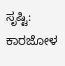ಸೃಷ್ಟಿ: ಕಾರಜೋಳ